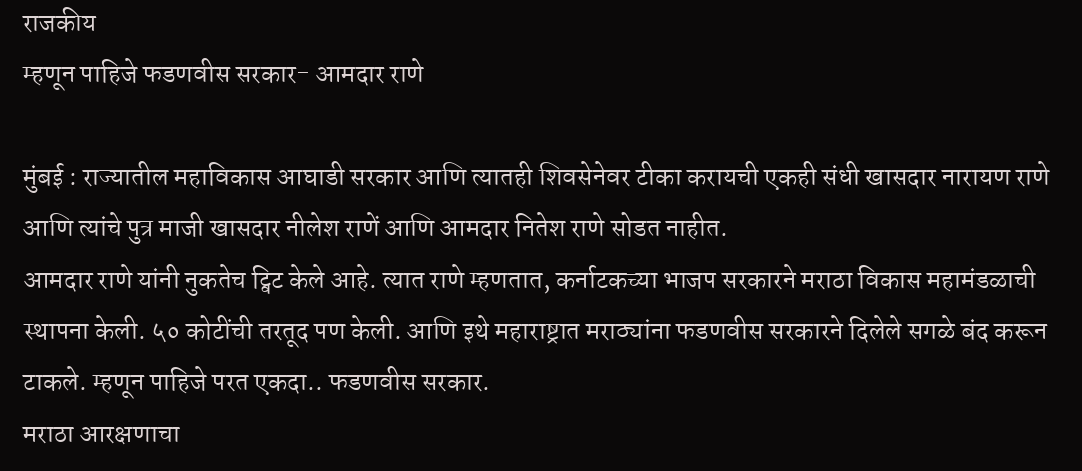राजकीय
म्हणून पाहिजे फडणवीस सरकार- आमदार राणे

मुंबई : राज्यातील महाविकास आघाडी सरकार आणि त्यातही शिवसेनेवर टीका करायची एकही संधी खासदार नारायण राणे आणि त्यांचे पुत्र माजी खासदार नीलेश राणें आणि आमदार नितेश राणे सोडत नाहीत.
आमदार राणे यांनी नुकतेच ट्विट केले आहे. त्यात राणे म्हणतात, कर्नाटकच्या भाजप सरकारने मराठा विकास महामंडळाची स्थापना केली. ५० कोटींची तरतूद पण केली. आणि इथे महाराष्ट्रात मराठ्यांना फडणवीस सरकारने दिलेले सगळे बंद करून टाकले. म्हणून पाहिजे परत एकदा.. फडणवीस सरकार.
मराठा आरक्षणाचा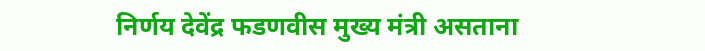निर्णय देवेंद्र फडणवीस मुख्य मंत्री असताना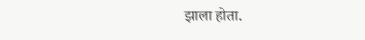झाला होता.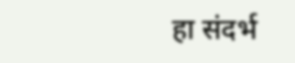हा संदर्भ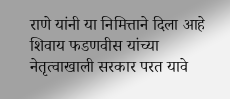राणे यांनी या निमित्ताने दिला आहे शिवाय फडणवीस यांच्या नेतृत्वाखाली सरकार परत यावे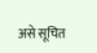असे सूचित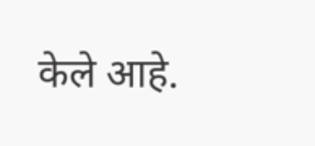केले आहे.